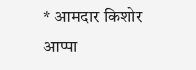* आमदार किशोर आप्पा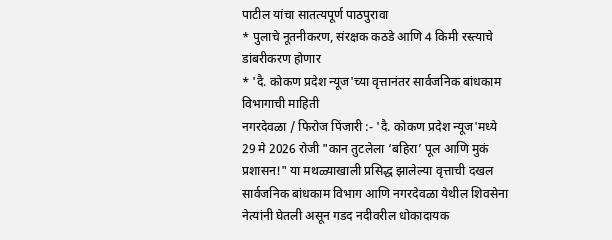पाटील यांचा सातत्यपूर्ण पाठपुरावा
* पुलाचे नूतनीकरण, संरक्षक कठडे आणि 4 किमी रस्त्याचे डांबरीकरण होणार
* 'दै. कोकण प्रदेश न्यूज'च्या वृत्तानंतर सार्वजनिक बांधकाम विभागाची माहिती
नगरदेवळा / फिरोज पिंजारी :- 'दै. कोकण प्रदेश न्यूज'मध्ये 29 मे 2026 रोजी "कान तुटलेला ‘बहिरा’ पूल आणि मुकं प्रशासन!" या मथळ्याखाली प्रसिद्ध झालेल्या वृत्ताची दखल सार्वजनिक बांधकाम विभाग आणि नगरदेवळा येथील शिवसेना नेत्यांनी घेतली असून गडद नदीवरील धोकादायक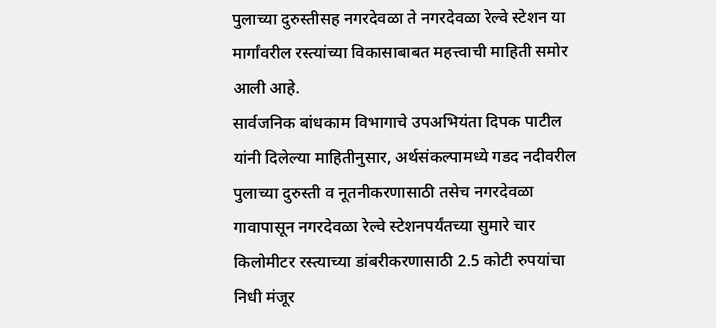पुलाच्या दुरुस्तीसह नगरदेवळा ते नगरदेवळा रेल्वे स्टेशन या मार्गांवरील रस्त्यांच्या विकासाबाबत महत्त्वाची माहिती समोर आली आहे.
सार्वजनिक बांधकाम विभागाचे उपअभियंता दिपक पाटील यांनी दिलेल्या माहितीनुसार, अर्थसंकल्पामध्ये गडद नदीवरील पुलाच्या दुरुस्ती व नूतनीकरणासाठी तसेच नगरदेवळा गावापासून नगरदेवळा रेल्वे स्टेशनपर्यंतच्या सुमारे चार किलोमीटर रस्त्याच्या डांबरीकरणासाठी 2.5 कोटी रुपयांचा निधी मंजूर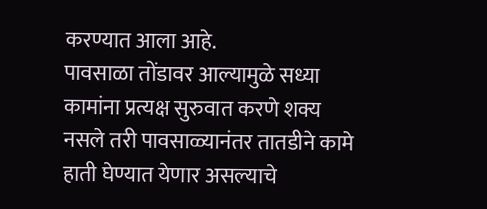करण्यात आला आहे.
पावसाळा तोंडावर आल्यामुळे सध्या कामांना प्रत्यक्ष सुरुवात करणे शक्य नसले तरी पावसाळ्यानंतर तातडीने कामे हाती घेण्यात येणार असल्याचे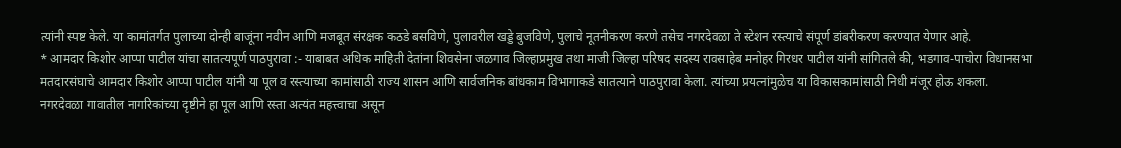त्यांनी स्पष्ट केले. या कामांतर्गत पुलाच्या दोन्ही बाजूंना नवीन आणि मजबूत संरक्षक कठडे बसविणे, पुलावरील खड्डे बुजविणे, पुलाचे नूतनीकरण करणे तसेच नगरदेवळा ते स्टेशन रस्त्याचे संपूर्ण डांबरीकरण करण्यात येणार आहे.
* आमदार किशोर आप्पा पाटील यांचा सातत्यपूर्ण पाठपुरावा :- याबाबत अधिक माहिती देतांना शिवसेना जळगाव जिल्हाप्रमुख तथा माजी जिल्हा परिषद सदस्य रावसाहेब मनोहर गिरधर पाटील यांनी सांगितले की, भडगाव-पाचोरा विधानसभा मतदारसंघाचे आमदार किशोर आप्पा पाटील यांनी या पूल व रस्त्याच्या कामांसाठी राज्य शासन आणि सार्वजनिक बांधकाम विभागाकडे सातत्याने पाठपुरावा केला. त्यांच्या प्रयत्नांमुळेच या विकासकामांसाठी निधी मंजूर होऊ शकला.
नगरदेवळा गावातील नागरिकांच्या दृष्टीने हा पूल आणि रस्ता अत्यंत महत्त्वाचा असून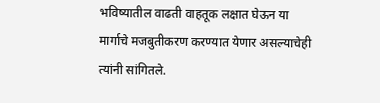भविष्यातील वाढती वाहतूक लक्षात घेऊन या मार्गाचे मजबुतीकरण करण्यात येणार असल्याचेही त्यांनी सांगितले.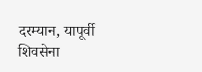दरम्यान, यापूर्वी शिवसेना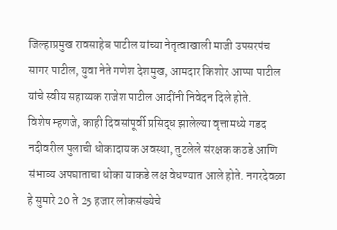जिल्हाप्रमुख रावसाहेब पाटील यांच्या नेतृत्वाखाली माजी उपसरपंच सागर पाटील, युवा नेते गणेश देशमुख, आमदार किशोर आप्पा पाटील यांचे स्वीय सहाय्यक राजेश पाटील आदींनी निवेदन दिले होते.
विशेष म्हणजे, काही दिवसांपूर्वी प्रसिद्ध झालेल्या वृत्तामध्ये गडद नदीवरील पुलाची धोकादायक अवस्था, तुटलेले संरक्षक कठडे आणि संभाव्य अपघाताचा धोका याकडे लक्ष वेधण्यात आले होते. नगरदेवळा हे सुमारे 20 ते 25 हजार लोकसंख्येचे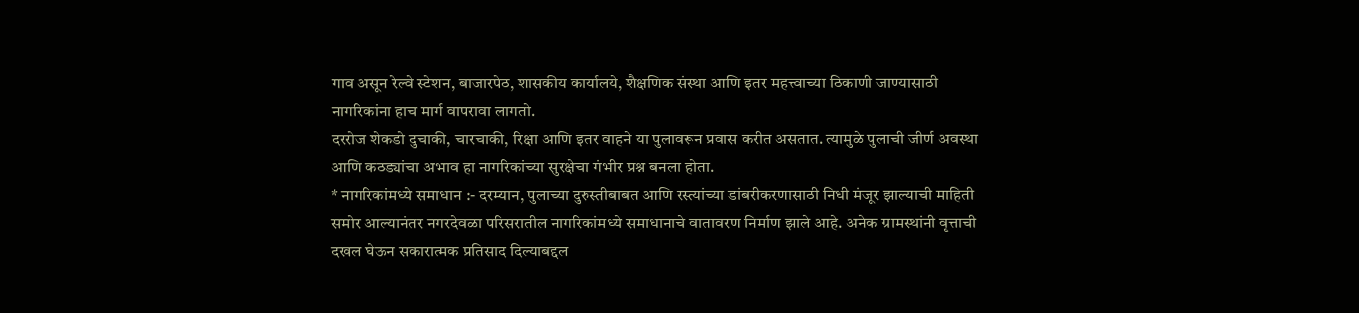गाव असून रेल्वे स्टेशन, बाजारपेठ, शासकीय कार्यालये, शैक्षणिक संस्था आणि इतर महत्त्वाच्या ठिकाणी जाण्यासाठी नागरिकांना हाच मार्ग वापरावा लागतो.
दररोज शेकडो दुचाकी, चारचाकी, रिक्षा आणि इतर वाहने या पुलावरून प्रवास करीत असतात. त्यामुळे पुलाची जीर्ण अवस्था आणि कठड्यांचा अभाव हा नागरिकांच्या सुरक्षेचा गंभीर प्रश्न बनला होता.
* नागरिकांमध्ये समाधान :- दरम्यान, पुलाच्या दुरुस्तीबाबत आणि रस्त्यांच्या डांबरीकरणासाठी निधी मंजूर झाल्याची माहिती समोर आल्यानंतर नगरदेवळा परिसरातील नागरिकांमध्ये समाधानाचे वातावरण निर्माण झाले आहे. अनेक ग्रामस्थांनी वृत्ताची दखल घेऊन सकारात्मक प्रतिसाद दिल्याबद्दल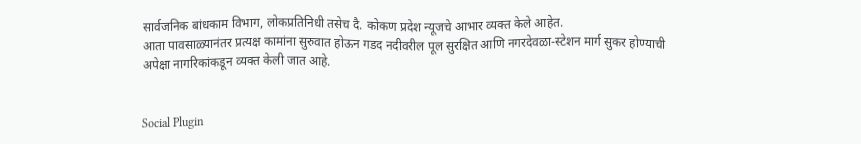सार्वजनिक बांधकाम विभाग, लोकप्रतिनिधी तसेच दै. कोकण प्रदेश न्यूजचे आभार व्यक्त केले आहेत.
आता पावसाळ्यानंतर प्रत्यक्ष कामांना सुरुवात होऊन गडद नदीवरील पूल सुरक्षित आणि नगरदेवळा-स्टेशन मार्ग सुकर होण्याची अपेक्षा नागरिकांकडून व्यक्त केली जात आहे.


Social Plugin